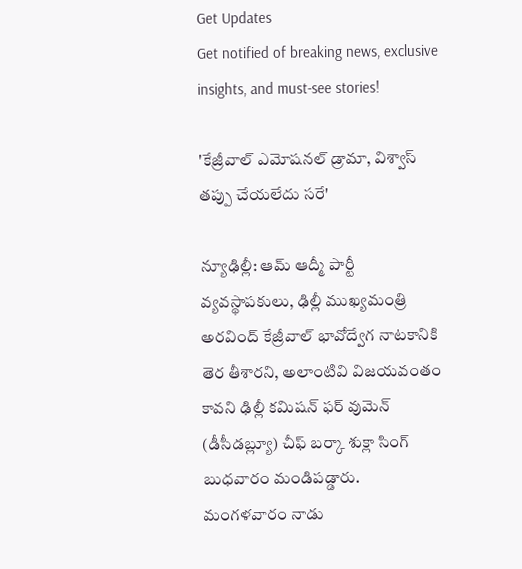Get Updates
Get notified of breaking news, exclusive insights, and must-see stories!

'కేజ్రీవాల్ ఎమోషనల్ డ్రామా, విశ్వాస్ తప్పు చేయలేదు సరే'

న్యూఢిల్లీ: ఆమ్ ఆద్మీ పార్టీ వ్యవస్థాపకులు, ఢిల్లీ ముఖ్యమంత్రి అరవింద్ కేజ్రీవాల్ భావోద్వేగ నాటకానికి తెర తీశారని, అలాంటివి విజయవంతం కావని ఢిల్లీ కమిషన్ ఫర్ వుమెన్ (డీసీడబ్ల్యూ) చీఫ్ బర్కా శుక్లా సింగ్ బుధవారం మండిపడ్డారు. మంగళవారం నాడు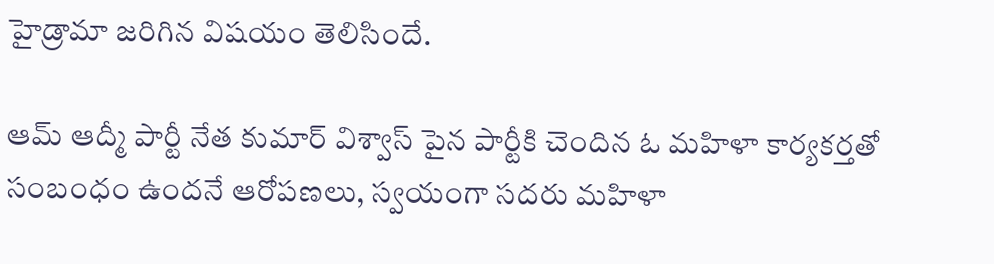హైడ్రామా జరిగిన విషయం తెలిసిందే.

ఆమ్ ఆద్మీ పార్టీ నేత కుమార్ విశ్వాస్ పైన పార్టీకి చెందిన ఓ మహిళా కార్యకర్తతో సంబంధం ఉందనే ఆరోపణలు, స్వయంగా సదరు మహిళా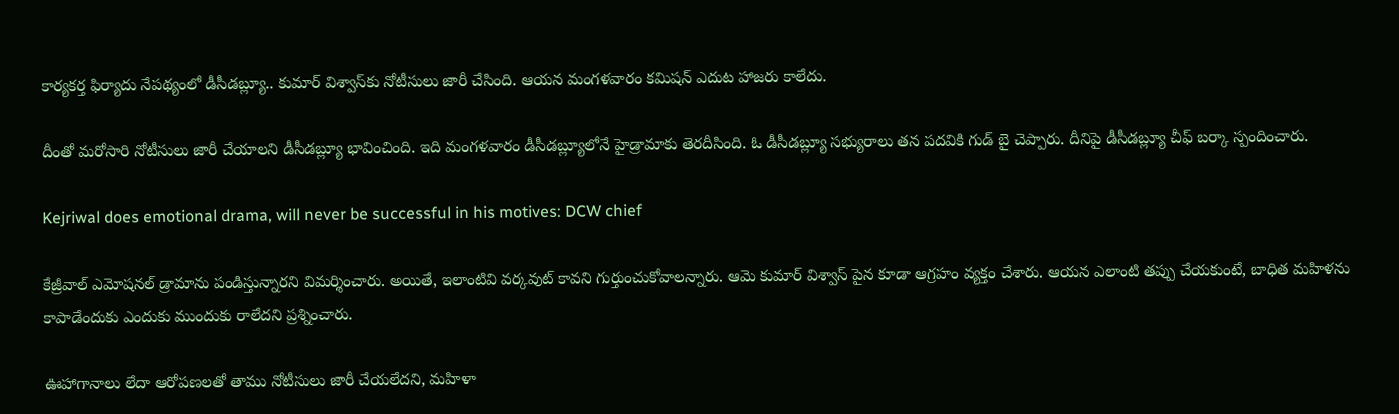కార్యకర్త ఫిర్యాదు నేపథ్యంలో డీసీడబ్ల్యూ.. కుమార్ విశ్వాస్‌కు నోటీసులు జారీ చేసింది. ఆయన మంగళవారం కమిషన్ ఎదుట హాజరు కాలేదు.

దీంతో మరోసారి నోటీసులు జారీ చేయాలని డీసీడబ్ల్యూ భావించింది. ఇది మంగళవారం డీసీడబ్ల్యూలోనే హైడ్రామాకు తెరదీసింది. ఓ డీసీడబ్ల్యూ సభ్యురాలు తన పదవికి గుడ్ బై చెప్పారు. దీనిపై డీసీడబ్ల్యూ చీఫ్ బర్కా స్పందించారు.

Kejriwal does emotional drama, will never be successful in his motives: DCW chief

కేజ్రీవాల్ ఎమోషనల్ డ్రామాను పండిస్తున్నారని విమర్శించారు. అయితే, ఇలాంటివి వర్కవుట్ కావని గుర్తుంచుకోవాలన్నారు. ఆమె కుమార్ విశ్వాస్ పైన కూడా ఆగ్రహం వ్యక్తం చేశారు. ఆయన ఎలాంటి తప్పు చేయకుంటే, బాధిత మహిళను కాపాడేందుకు ఎందుకు ముందుకు రాలేదని ప్రశ్నించారు.

ఊహాగానాలు లేదా ఆరోపణలతో తాము నోటీసులు జారీ చేయలేదని, మహిళా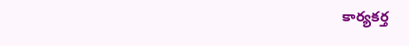కార్యకర్త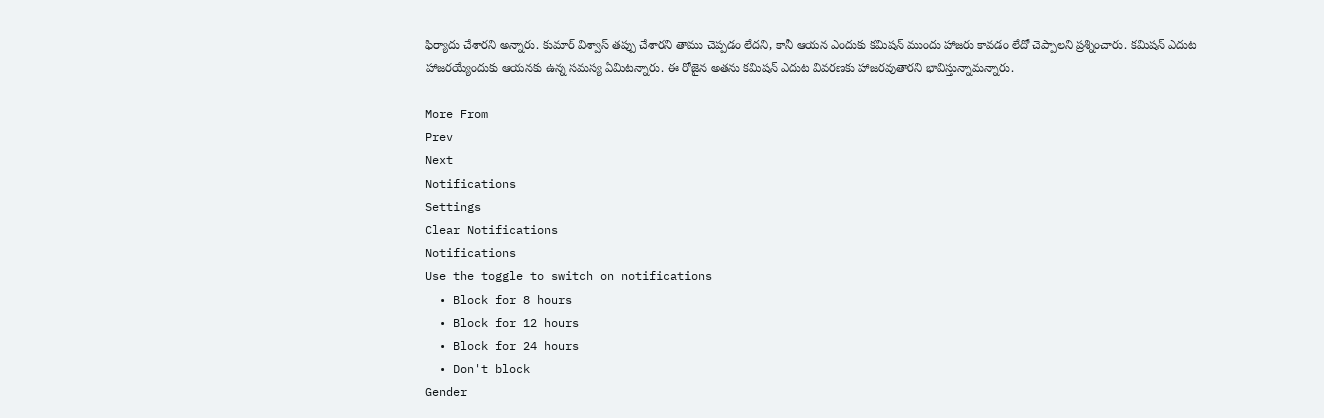ఫిర్యాదు చేశారని అన్నారు. కుమార్ విశ్వాస్ తప్పు చేశారని తాము చెప్పడం లేదని, కానీ ఆయన ఎందుకు కమిషన్ ముందు హాజరు కావడం లేదో చెప్పాలని ప్రశ్నించారు. కమిషన్ ఎదుట హాజరయ్యేందుకు ఆయనకు ఉన్న సమస్య ఏమిటన్నారు. ఈ రోజైన అతను కమిషన్ ఎదుట వివరణకు హాజరవుతారని భావిస్తున్నామన్నారు.

More From
Prev
Next
Notifications
Settings
Clear Notifications
Notifications
Use the toggle to switch on notifications
  • Block for 8 hours
  • Block for 12 hours
  • Block for 24 hours
  • Don't block
Gender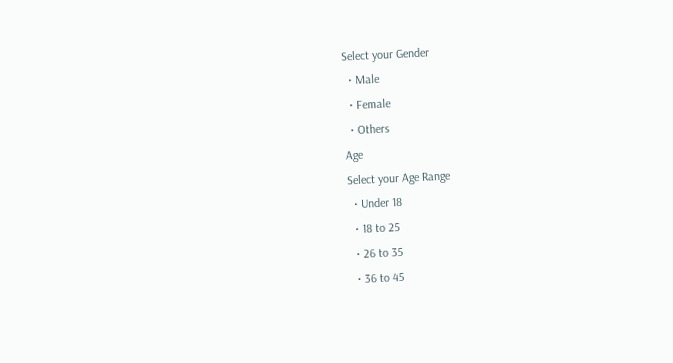Select your Gender
  • Male
  • Female
  • Others
Age
Select your Age Range
  • Under 18
  • 18 to 25
  • 26 to 35
  • 36 to 45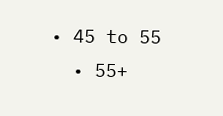• 45 to 55
  • 55+